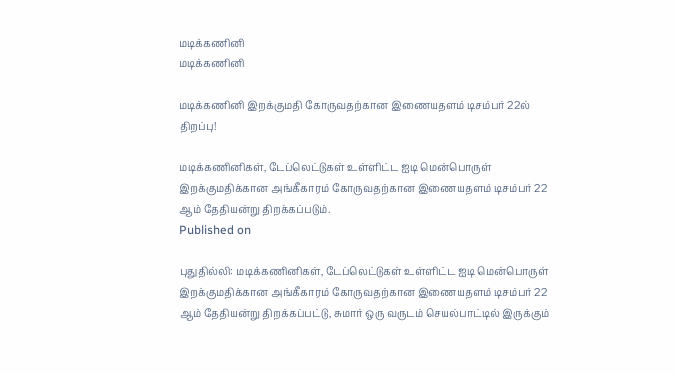மடிக்கணினி
மடிக்கணினி

மடிக்கணினி இறக்குமதி கோருவதற்கான இணையதளம் டிசம்பர் 22ல் திறப்பு!

மடிக்கணினிகள், டேப்லெட்டுகள் உள்ளிட்ட ஐடி மென்பொருள் இறக்குமதிக்கான அங்கீகாரம் கோருவதற்கான இணையதளம் டிசம்பர் 22 ஆம் தேதியன்று திறக்கப்படும்.
Published on

புதுதில்லி: மடிக்கணினிகள், டேப்லெட்டுகள் உள்ளிட்ட ஐடி மென்பொருள் இறக்குமதிக்கான அங்கீகாரம் கோருவதற்கான இணையதளம் டிசம்பர் 22 ஆம் தேதியன்று திறக்கப்பட்டு, சுமார் ஒரு வருடம் செயல்பாட்டில் இருக்கும்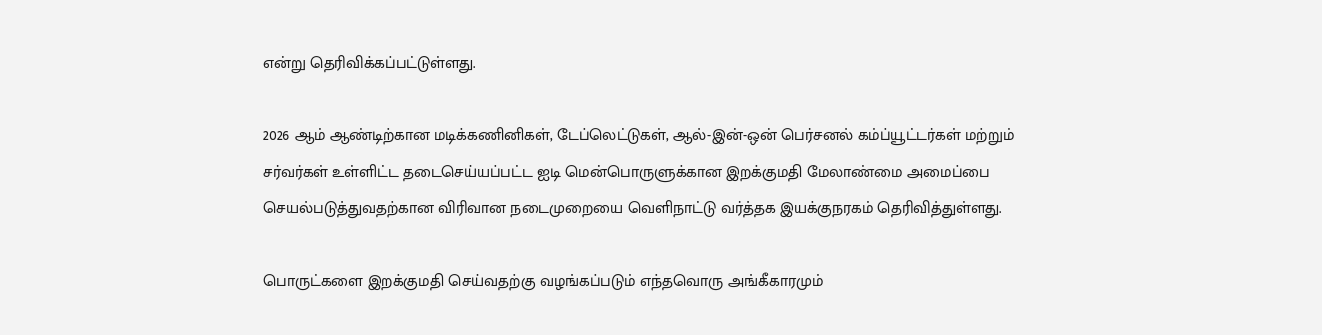என்று தெரிவிக்கப்பட்டுள்ளது.

2026 ஆம் ஆண்டிற்கான மடிக்கணினிகள், டேப்லெட்டுகள், ஆல்-இன்-ஒன் பெர்சனல் கம்ப்யூட்டர்கள் மற்றும் சர்வர்கள் உள்ளிட்ட தடைசெய்யப்பட்ட ஐடி மென்பொருளுக்கான இறக்குமதி மேலாண்மை அமைப்பை செயல்படுத்துவதற்கான விரிவான நடைமுறையை வெளிநாட்டு வர்த்தக இயக்குநரகம் தெரிவித்துள்ளது.

பொருட்களை இறக்குமதி செய்வதற்கு வழங்கப்படும் எந்தவொரு அங்கீகாரமும்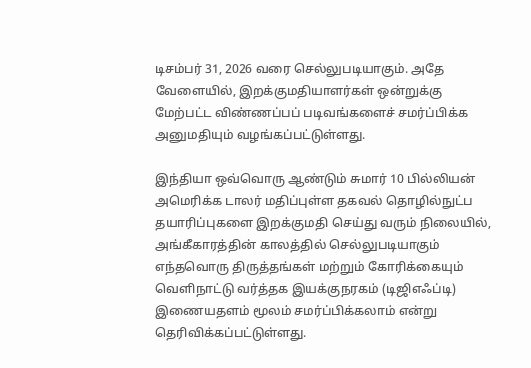டிசம்பர் 31, 2026 வரை செல்லுபடியாகும். அதே வேளையில், இறக்குமதியாளர்கள் ஒன்றுக்கு மேற்பட்ட விண்ணப்பப் படிவங்களைச் சமர்ப்பிக்க அனுமதியும் வழங்கப்பட்டுள்ளது.

இந்தியா ஒவ்வொரு ஆண்டும் சுமார் 10 பில்லியன் அமெரிக்க டாலர் மதிப்புள்ள தகவல் தொழில்நுட்ப தயாரிப்புகளை இறக்குமதி செய்து வரும் நிலையில், அங்கீகாரத்தின் காலத்தில் செல்லுபடியாகும் எந்தவொரு திருத்தங்கள் மற்றும் கோரிக்கையும் வெளிநாட்டு வர்த்தக இயக்குநரகம் (டிஜிஎஃப்டி) இணையதளம் மூலம் சமர்ப்பிக்கலாம் என்று தெரிவிக்கப்பட்டுள்ளது.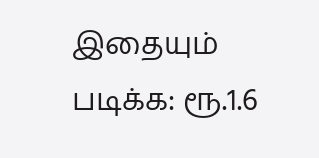இதையும் படிக்க: ரூ.1.6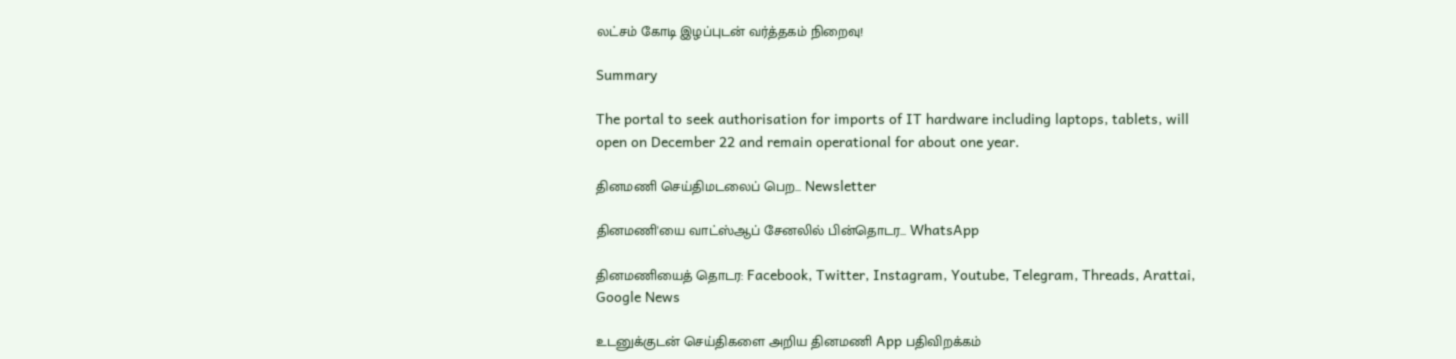லட்சம் கோடி இழப்புடன் வர்த்தகம் நிறைவு!

Summary

The portal to seek authorisation for imports of IT hardware including laptops, tablets, will open on December 22 and remain operational for about one year.

தினமணி செய்திமடலைப் பெற... Newsletter

தினமணி'யை வாட்ஸ்ஆப் சேனலில் பின்தொடர... WhatsApp

தினமணியைத் தொடர: Facebook, Twitter, Instagram, Youtube, Telegram, Threads, Arattai, Google News

உடனுக்குடன் செய்திகளை அறிய தினமணி App பதிவிறக்கம்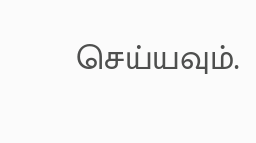செய்யவும்.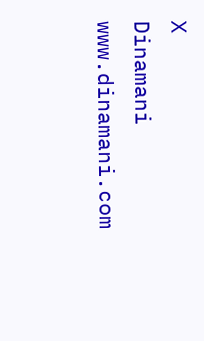X
Dinamani
www.dinamani.com